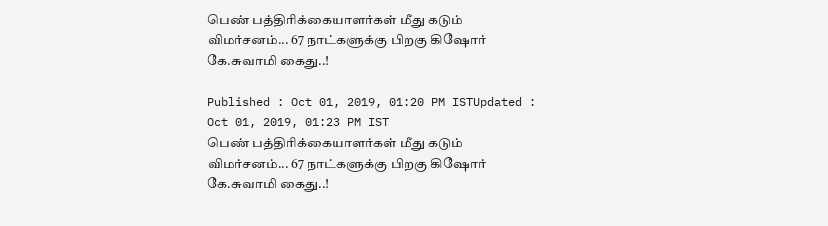பெண் பத்திரிக்கையாளர்கள் மீது கடும் விமர்சனம்... 67 நாட்களுக்கு பிறகு கிஷோர் கே.சுவாமி கைது..!

Published : Oct 01, 2019, 01:20 PM ISTUpdated : Oct 01, 2019, 01:23 PM IST
பெண் பத்திரிக்கையாளர்கள் மீது கடும் விமர்சனம்... 67 நாட்களுக்கு பிறகு கிஷோர் கே.சுவாமி கைது..!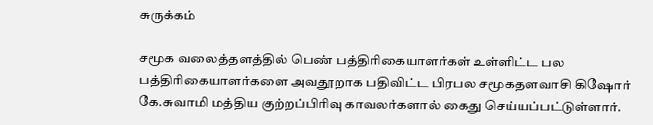சுருக்கம்

சமூக வலைத்தளத்தில் பெண் பத்திரிகையாளர்கள் உள்ளிட்ட பல பத்திரிகையாளர்களை அவதூறாக பதிவிட்ட பிரபல சமூகதளவாசி கிஷோர் கே.சுவாமி மத்திய குற்றப்பிரிவு காவலர்களால் கைது செய்யப்பட்டுள்ளார்.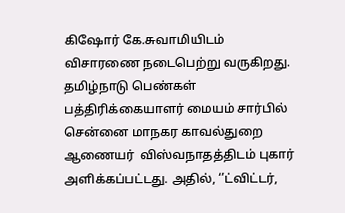கிஷோர் கே.சுவாமியிடம் விசாரணை நடைபெற்று வருகிறது.  தமிழ்நாடு பெண்கள் பத்திரிக்கையாளர் மையம் சார்பில் சென்னை மாநகர காவல்துறை ஆணையர்  விஸ்வநாதத்திடம் புகார் அளிக்கப்பட்டது. அதில், ‘’ட்விட்டர்,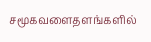சமூகவளைதளங்களில்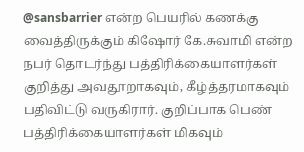@sansbarrier என்ற பெயரில் கணக்கு வைத்திருக்கும் கிஷோர் கே.சுவாமி என்ற நபர் தொடர்ந்து பத்திரிக்கையாளர்கள் குறித்து அவதூறாகவும், கீழ்த்தரமாகவும் பதிவிட்டு வருகிரார். குறிப்பாக பெண் பத்திரிக்கையாளர்கள் மிகவும்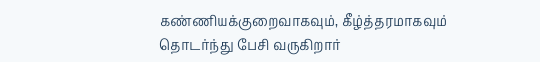கண்ணியக்குறைவாகவும், கீழ்த்தரமாகவும் தொடர்ந்து பேசி வருகிறார்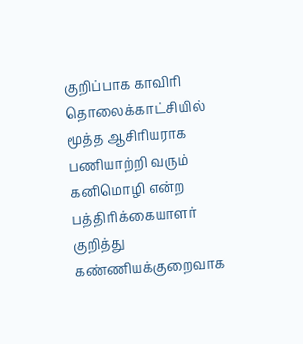குறிப்பாக காவிரி தொலைக்காட்சியில் மூத்த ஆசிரியராக பணியாற்றி வரும் கனிமொழி என்ற பத்திரிக்கையாளர் குறித்து கண்ணியக்குறைவாக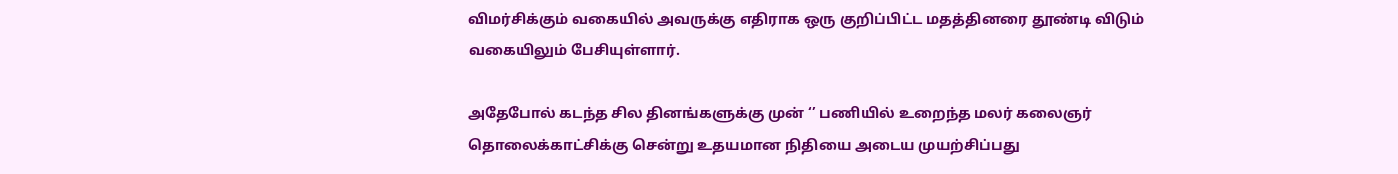விமர்சிக்கும் வகையில் அவருக்கு எதிராக ஒரு குறிப்பிட்ட மதத்தினரை தூண்டி விடும் வகையிலும் பேசியுள்ளார்.

அதேபோல் கடந்த சில தினங்களுக்கு முன் ‘’ பணியில் உறைந்த மலர் கலைஞர் தொலைக்காட்சிக்கு சென்று உதயமான நிதியை அடைய முயற்சிப்பது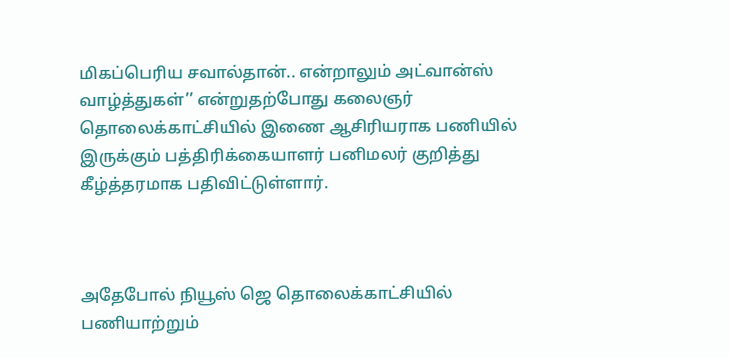மிகப்பெரிய சவால்தான்.. என்றாலும் அட்வான்ஸ் வாழ்த்துகள்’’ என்றுதற்போது கலைஞர் தொலைக்காட்சியில் இணை ஆசிரியராக பணியில் இருக்கும் பத்திரிக்கையாளர் பனிமலர் குறித்து கீழ்த்தரமாக பதிவிட்டுள்ளார்.



அதேபோல் நியூஸ் ஜெ தொலைக்காட்சியில் பணியாற்றும்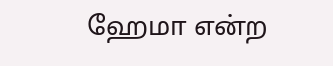ஹேமா என்ற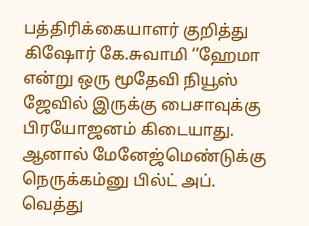பத்திரிக்கையாளர் குறித்து கிஷோர் கே.சுவாமி ‘’ஹேமா என்று ஒரு மூதேவி நியூஸ் ஜேவில் இருக்கு பைசாவுக்கு பிரயோஜனம் கிடையாது. ஆனால் மேனேஜ்மெண்டுக்கு நெருக்கம்னு பில்ட் அப். வெத்து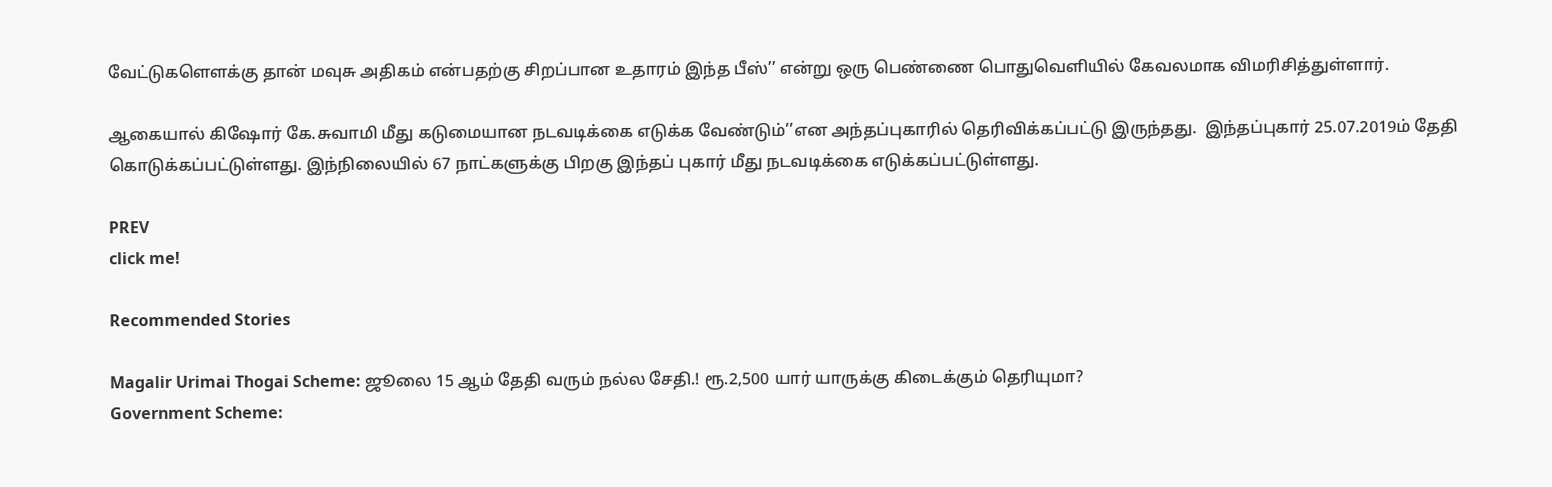வேட்டுகளௌக்கு தான் மவுசு அதிகம் என்பதற்கு சிறப்பான உதாரம் இந்த பீஸ்’’ என்று ஒரு பெண்ணை பொதுவெளியில் கேவலமாக விமரிசித்துள்ளார்.

ஆகையால் கிஷோர் கே.சுவாமி மீது கடுமையான நடவடிக்கை எடுக்க வேண்டும்’’என அந்தப்புகாரில் தெரிவிக்கப்பட்டு இருந்தது.  இந்தப்புகார் 25.07.2019ம் தேதி கொடுக்கப்பட்டுள்ளது. இந்நிலையில் 67 நாட்களுக்கு பிறகு இந்தப் புகார் மீது நடவடிக்கை எடுக்கப்பட்டுள்ளது.

PREV
click me!

Recommended Stories

Magalir Urimai Thogai Scheme: ஜூலை 15 ஆம் தேதி வரும் நல்ல சேதி.! ரூ.2,500 யார் யாருக்கு கிடைக்கும் தெரியுமா?
Government Scheme: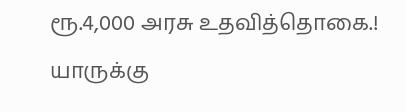ரூ.4,000 அரசு உதவித்தொகை.! யாருக்கு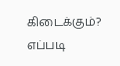கிடைக்கும்? எப்படி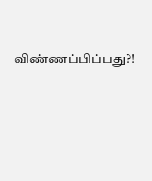விண்ணப்பிப்பது?!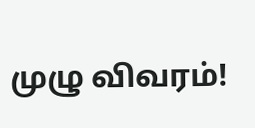முழு விவரம்!